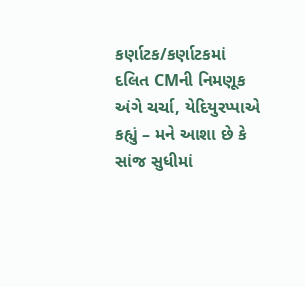કર્ણાટક/કર્ણાટકમાં દલિત CMની નિમણૂક અંગે ચર્ચા, યેદિયુરપ્પાએ કહ્યું – મને આશા છે કે સાંજ સુધીમાં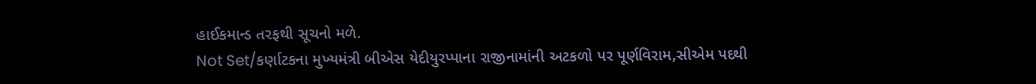હાઈકમાન્ડ તરફથી સૂચનો મળે.
Not Set/કર્ણાટકના મુખ્યમંત્રી બીએસ યેદીયુરપ્પાના રાજીનામાંની અટકળો પર પૂર્ણવિરામ,સીએમ પદથી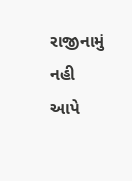રાજીનામું નહી આપે